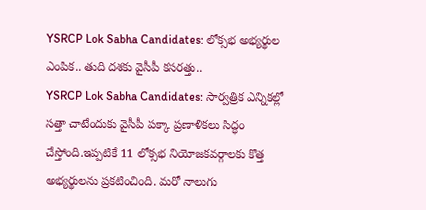YSRCP Lok Sabha Candidates: లోక్సభ అభ్యర్థుల ఎంపిక.. తుది దశకు వైసీపీ కసరత్తు..
YSRCP Lok Sabha Candidates: సార్వత్రిక ఎన్నికల్లో సత్తా చాటేందుకు వైసీపీ పక్కా ప్రణాళికలు సిద్ధం చేస్తోంది.ఇప్పటికే 11 లోక్సభ నియోజకవర్గాలకు కొత్త అభ్యర్థులను ప్రకటించింది. మరో నాలుగు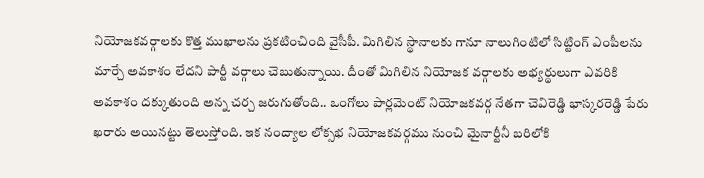నియోజకవర్గాలకు కొత్త ముఖాలను ప్రకటించింది వైసీపీ. మిగిలిన స్థానాలకు గానూ నాలుగింటిలో సిట్టింగ్ ఎంపీలను మార్చే అవకాశం లేదని పార్టీ వర్గాలు చెబుతున్నాయి. దీంతో మిగిలిన నియోజక వర్గాలకు అభ్యర్థులుగా ఎవరికి అవకాశం దక్కుతుంది అన్న చర్చ జరుగుతోంది.. ఒంగోలు పార్లమెంట్ నియోజకవర్గ నేతగా చెవిరెడ్డి భాస్కరరెడ్డి పేరు ఖరారు అయినట్టు తెలుస్తోంది. ఇక నంద్యాల లోక్సభ నియోజకవర్గము నుంచి మైనార్టీనీ బరిలోకి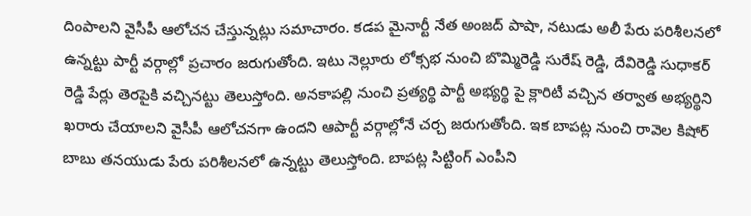దింపాలని వైసీపీ ఆలోచన చేస్తున్నట్లు సమాచారం. కడప మైనార్టీ నేత అంజద్ పాషా, నటుడు అలీ పేరు పరిశీలనలో ఉన్నట్టు పార్టీ వర్గాల్లో ప్రచారం జరుగుతోంది. ఇటు నెల్లూరు లోక్సభ నుంచి బొమ్మిరెడ్డి సురేష్ రెడ్డి, దేవిరెడ్డి సుధాకర్ రెడ్డి పేర్లు తెరపైకి వచ్చినట్టు తెలుస్తోంది. అనకాపల్లి నుంచి ప్రత్యర్థి పార్టీ అభ్యర్థి పై క్లారిటీ వచ్చిన తర్వాత అభ్యర్థిని ఖరారు చేయాలని వైసీపీ ఆలోచనగా ఉందని ఆపార్టీ వర్గాల్లోనే చర్చ జరుగుతోంది. ఇక బాపట్ల నుంచి రావెల కిషోర్ బాబు తనయుడు పేరు పరిశీలనలో ఉన్నట్టు తెలుస్తోంది. బాపట్ల సిట్టింగ్ ఎంపీని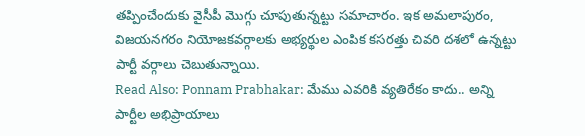తప్పించేందుకు వైసీపీ మొగ్గు చూపుతున్నట్టు సమాచారం. ఇక అమలాపురం, విజయనగరం నియోజకవర్గాలకు అభ్యర్థుల ఎంపిక కసరత్తు చివరి దశలో ఉన్నట్టు పార్టీ వర్గాలు చెబుతున్నాయి.
Read Also: Ponnam Prabhakar: మేము ఎవరికి వ్యతిరేకం కాదు.. అన్ని పార్టీల అభిప్రాయాలు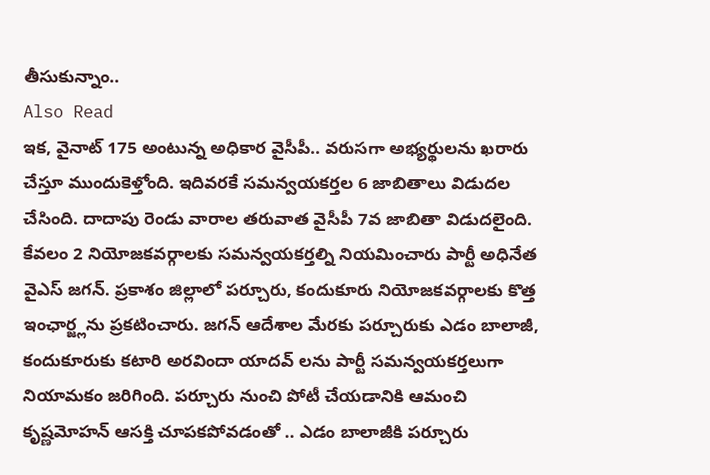తీసుకున్నాం..
Also Read
ఇక, వైనాట్ 175 అంటున్న అధికార వైసీపీ.. వరుసగా అభ్యర్థులను ఖరారు చేస్తూ ముందుకెళ్తోంది. ఇదివరకే సమన్వయకర్తల 6 జాబితాలు విడుదల చేసింది. దాదాపు రెండు వారాల తరువాత వైసీపీ 7వ జాబితా విడుదలైంది. కేవలం 2 నియోజకవర్గాలకు సమన్వయకర్తల్ని నియమించారు పార్టీ అధినేత వైఎస్ జగన్. ప్రకాశం జిల్లాలో పర్చూరు, కందుకూరు నియోజకవర్గాలకు కొత్త ఇంఛార్జ్లను ప్రకటించారు. జగన్ ఆదేశాల మేరకు పర్చూరుకు ఎడం బాలాజీ, కందుకూరుకు కటారి అరవిందా యాదవ్ లను పార్టీ సమన్వయకర్తలుగా నియామకం జరిగింది. పర్చూరు నుంచి పోటీ చేయడానికి ఆమంచి కృష్ణమోహన్ ఆసక్తి చూపకపోవడంతో .. ఎడం బాలాజీకి పర్చూరు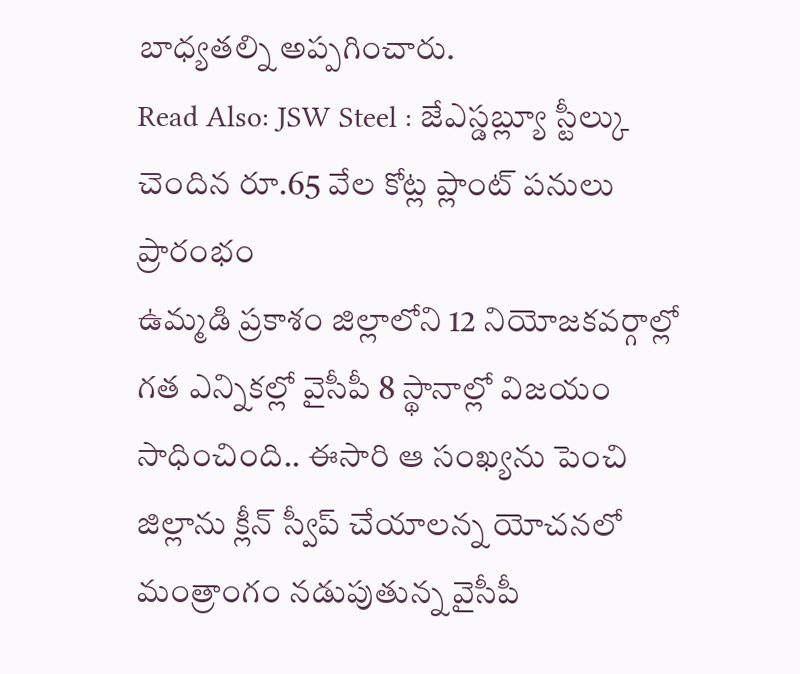బాధ్యతల్ని అప్పగించారు.
Read Also: JSW Steel : జేఎస్డబ్ల్యూ స్టీల్కు చెందిన రూ.65 వేల కోట్ల ప్లాంట్ పనులు ప్రారంభం
ఉమ్మడి ప్రకాశం జిల్లాలోని 12 నియోజకవర్గాల్లో గత ఎన్నికల్లో వైసీపీ 8 స్థానాల్లో విజయం సాధించింది.. ఈసారి ఆ సంఖ్యను పెంచి జిల్లాను క్లీన్ స్వీప్ చేయాలన్న యోచనలో మంత్రాంగం నడుపుతున్న వైసీపీ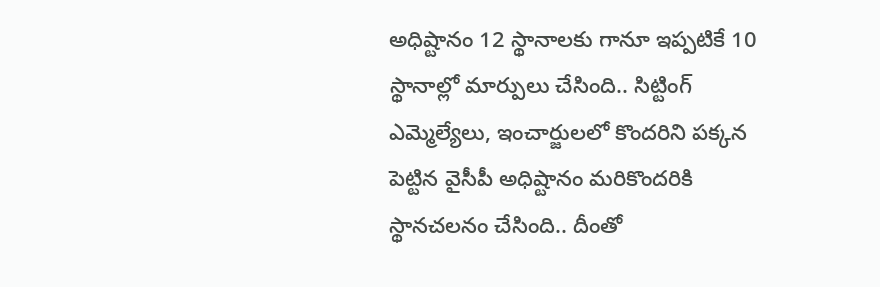అధిష్టానం 12 స్థానాలకు గానూ ఇప్పటికే 10 స్థానాల్లో మార్పులు చేసింది.. సిట్టింగ్ ఎమ్మెల్యేలు, ఇంచార్జులలో కొందరిని పక్కన పెట్టిన వైసీపీ అధిష్టానం మరికొందరికి స్థానచలనం చేసింది.. దీంతో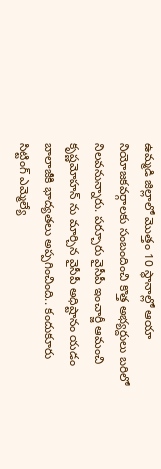ఉమ్మడి జిల్లాలో మొత్తం 10 స్థానాల్లో ఆయా నియోజకవర్గాలకు సంబందించి కొత్త అభ్యర్దులు బరిలో నిలవనున్నారు. పర్చూరు వైసీపీ ఇంచార్జీ ఆమంచి కృష్ణమోహన్ ను మార్చిన వైసీపీ అధిష్టానం యడం బాలాజీకి భాద్యతలు అప్పగించింది.. కందుకూరు సిట్టింగ్ ఎమ్మెల్యే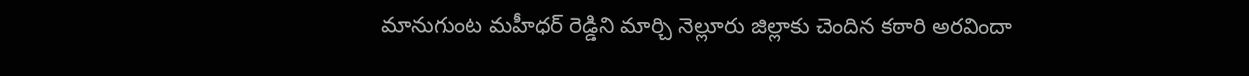మానుగుంట మహీధర్ రెడ్డిని మార్చి నెల్లూరు జిల్లాకు చెందిన కఠారి అరవిందా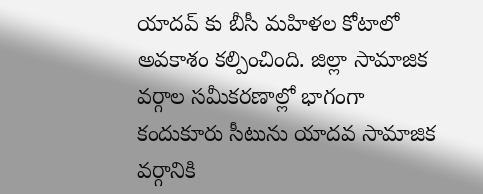యాదవ్ కు బీసీ మహిళల కోటాలో అవకాశం కల్పించింది. జిల్లా సామాజిక వర్గాల సమీకరణాల్లో భాగంగా కందుకూరు సీటును యాదవ సామాజిక వర్గానికి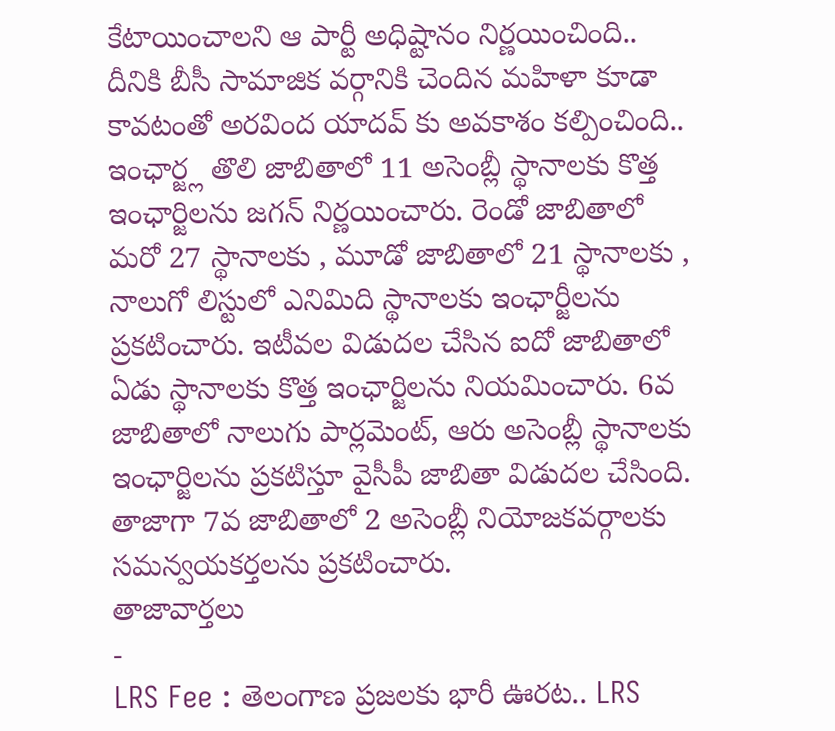కేటాయించాలని ఆ పార్టీ అధిష్టానం నిర్ణయించింది.. దీనికి బీసీ సామాజిక వర్గానికి చెందిన మహిళా కూడా కావటంతో అరవింద యాదవ్ కు అవకాశం కల్పించింది.. ఇంఛార్జ్ల తొలి జాబితాలో 11 అసెంబ్లీ స్థానాలకు కొత్త ఇంఛార్జిలను జగన్ నిర్ణయించారు. రెండో జాబితాలో మరో 27 స్థానాలకు , మూడో జాబితాలో 21 స్థానాలకు , నాలుగో లిస్టులో ఎనిమిది స్థానాలకు ఇంఛార్జీలను ప్రకటించారు. ఇటీవల విడుదల చేసిన ఐదో జాబితాలో ఏడు స్థానాలకు కొత్త ఇంఛార్జిలను నియమించారు. 6వ జాబితాలో నాలుగు పార్లమెంట్, ఆరు అసెంబ్లీ స్థానాలకు ఇంఛార్జిలను ప్రకటిస్తూ వైసీపీ జాబితా విడుదల చేసింది. తాజాగా 7వ జాబితాలో 2 అసెంబ్లీ నియోజకవర్గాలకు సమన్వయకర్తలను ప్రకటించారు.
తాజావార్తలు
-
LRS Fee : తెలంగాణ ప్రజలకు భారీ ఊరట.. LRS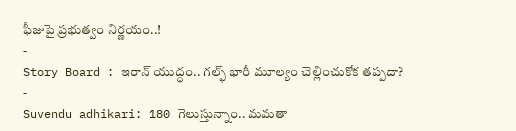ఫీజుపై ప్రభుత్వం నిర్ణయం..!
-
Story Board : ఇరాన్ యుద్ధం.. గల్ఫ్ భారీ మూల్యం చెల్లించుకోక తప్పదా?
-
Suvendu adhikari: 180 గెలుస్తున్నాం.. మమతా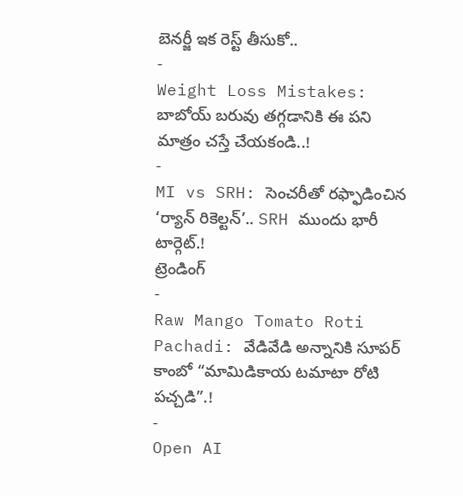బెనర్జీ ఇక రెస్ట్ తీసుకో..
-
Weight Loss Mistakes: బాబోయ్ బరువు తగ్గడానికి ఈ పని మాత్రం చస్తే చేయకండి..!
-
MI vs SRH: సెంచరీతో రఫ్ఫాడించిన ‘ర్యాన్ రికెల్టన్’.. SRH ముందు భారీ టార్గెట్.!
ట్రెండింగ్
-
Raw Mango Tomato Roti Pachadi: వేడివేడి అన్నానికి సూపర్ కాంబో “మామిడికాయ టమాటా రోటి పచ్చడి”.!
-
Open AI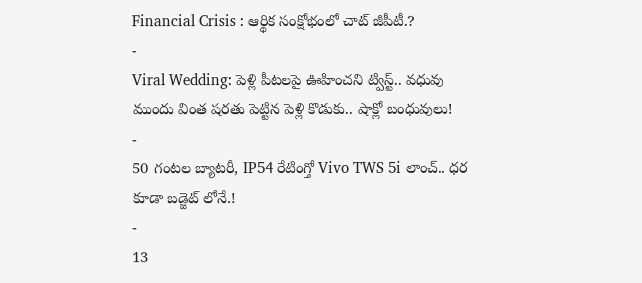Financial Crisis : ఆర్థిక సంక్షోభంలో చాట్ జీపీటీ.?
-
Viral Wedding: పెళ్లి పీటలపై ఊహించని ట్విస్ట్.. వధువు ముందు వింత షరతు పెట్టిన పెళ్లి కొడుకు.. షాక్లో బంధువులు!
-
50 గంటల బ్యాటరీ, IP54 రేటింగ్తో Vivo TWS 5i లాంచ్.. ధర కూడా బడ్జెట్ లోనే.!
-
13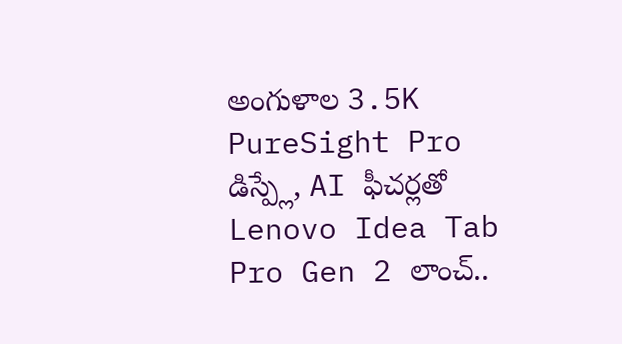అంగుళాల 3.5K PureSight Pro డిస్ప్లే, AI ఫీచర్లతో Lenovo Idea Tab Pro Gen 2 లాంచ్..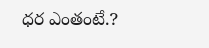ధర ఎంతంటే.?